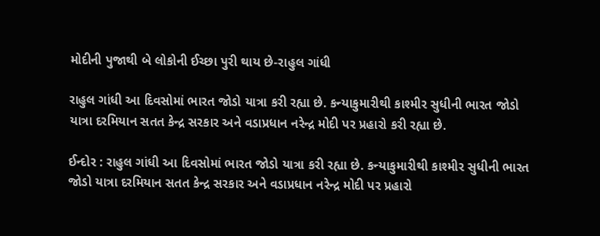મોદીની પુજાથી બે લોકોની ઈચ્છા પુરી થાય છે-રાહુલ ગાંધી

રાહુલ ગાંધી આ દિવસોમાં ભારત જોડો યાત્રા કરી રહ્યા છે. કન્યાકુમારીથી કાશ્મીર સુધીની ભારત જોડો યાત્રા દરમિયાન સતત કેન્દ્ર સરકાર અને વડાપ્રધાન નરેન્દ્ર મોદી પર પ્રહારો કરી રહ્યા છે.

ઈન્દોર : રાહુલ ગાંધી આ દિવસોમાં ભારત જોડો યાત્રા કરી રહ્યા છે. કન્યાકુમારીથી કાશ્મીર સુધીની ભારત જોડો યાત્રા દરમિયાન સતત કેન્દ્ર સરકાર અને વડાપ્રધાન નરેન્દ્ર મોદી પર પ્રહારો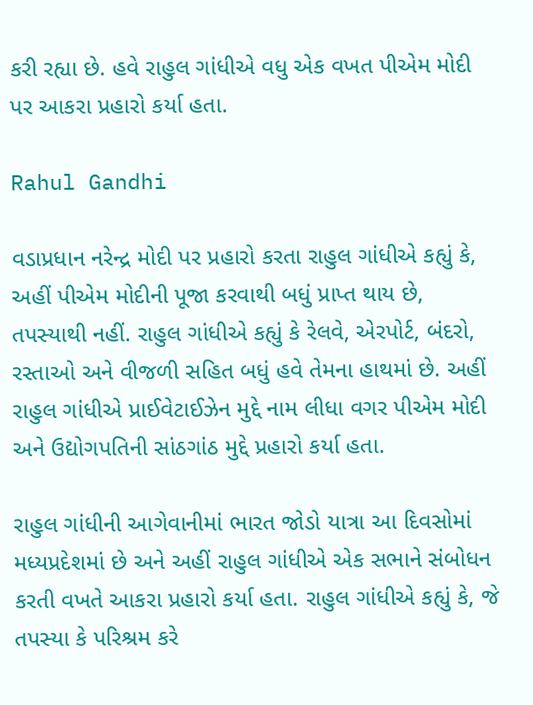કરી રહ્યા છે. હવે રાહુલ ગાંધીએ વધુ એક વખત પીએમ મોદી પર આકરા પ્રહારો કર્યા હતા.

Rahul Gandhi

વડાપ્રધાન નરેન્દ્ર મોદી પર પ્રહારો કરતા રાહુલ ગાંધીએ કહ્યું કે, અહીં પીએમ મોદીની પૂજા કરવાથી બધું પ્રાપ્ત થાય છે, તપસ્યાથી નહીં. રાહુલ ગાંધીએ કહ્યું કે રેલવે, એરપોર્ટ, બંદરો, રસ્તાઓ અને વીજળી સહિત બધું હવે તેમના હાથમાં છે. અહીં રાહુલ ગાંધીએ પ્રાઈવેટાઈઝેન મુદ્દે નામ લીધા વગર પીએમ મોદી અને ઉદ્યોગપતિની સાંઠગાંઠ મુદ્દે પ્રહારો કર્યા હતા.

રાહુલ ગાંધીની આગેવાનીમાં ભારત જોડો યાત્રા આ દિવસોમાં મધ્યપ્રદેશમાં છે અને અહીં રાહુલ ગાંધીએ એક સભાને સંબોધન કરતી વખતે આકરા પ્રહારો કર્યા હતા. રાહુલ ગાંધીએ કહ્યું કે, જે તપસ્યા કે પરિશ્રમ કરે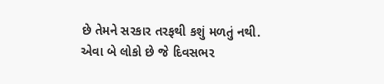છે તેમને સરકાર તરફથી કશું મળતું નથી. એવા બે લોકો છે જે દિવસભર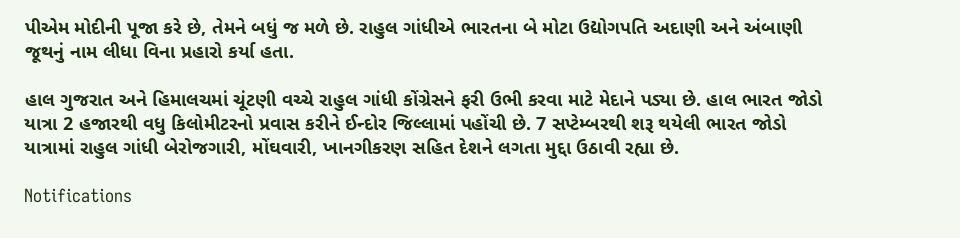પીએમ મોદીની પૂજા કરે છે, તેમને બધું જ મળે છે. રાહુલ ગાંધીએ ભારતના બે મોટા ઉદ્યોગપતિ અદાણી અને અંબાણી જૂથનું નામ લીધા વિના પ્રહારો કર્યા હતા.

હાલ ગુજરાત અને હિમાલચમાં ચૂંટણી વચ્ચે રાહુલ ગાંધી કોંગ્રેસને ફરી ઉભી કરવા માટે મેદાને પડ્યા છે. હાલ ભારત જોડો યાત્રા 2 હજારથી વધુ કિલોમીટરનો પ્રવાસ કરીને ઈન્દોર જિલ્લામાં પહોંચી છે. 7 સપ્ટેમ્બરથી શરૂ થયેલી ભારત જોડો યાત્રામાં રાહુલ ગાંધી બેરોજગારી, મોંઘવારી, ખાનગીકરણ સહિત દેશને લગતા મુદ્દા ઉઠાવી રહ્યા છે.

Notifications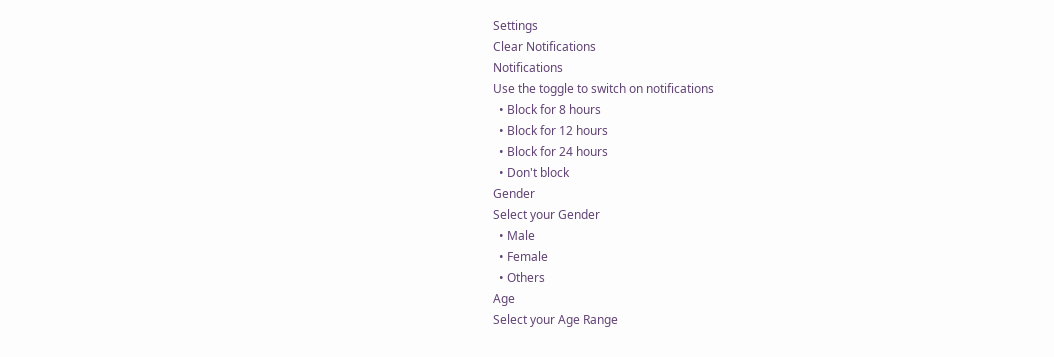Settings
Clear Notifications
Notifications
Use the toggle to switch on notifications
  • Block for 8 hours
  • Block for 12 hours
  • Block for 24 hours
  • Don't block
Gender
Select your Gender
  • Male
  • Female
  • Others
Age
Select your Age Range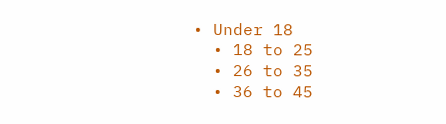• Under 18
  • 18 to 25
  • 26 to 35
  • 36 to 45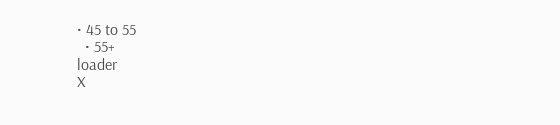• 45 to 55
  • 55+
loader
X